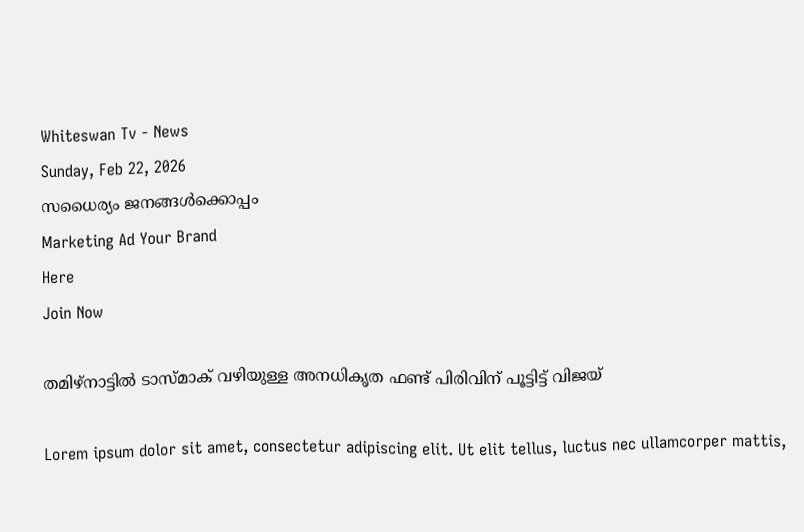Whiteswan Tv - News
Sunday, Feb 22, 2026
സധൈര്യം ജനങ്ങൾക്കൊപ്പം
Marketing Ad Your Brand
Here
Join Now

തമിഴ്‌നാട്ടിൽ ടാസ്മാക് വഴിയുള്ള അനധികൃത ഫണ്ട് പിരിവിന് പൂട്ടിട്ട് വിജയ്

Lorem ipsum dolor sit amet, consectetur adipiscing elit. Ut elit tellus, luctus nec ullamcorper mattis,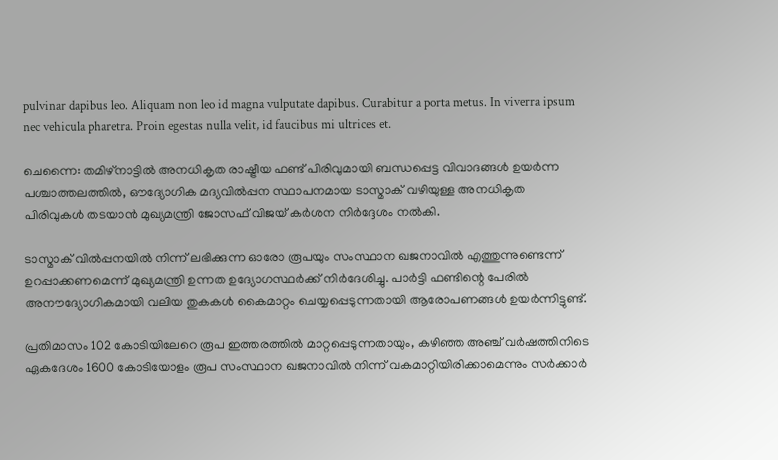pulvinar dapibus leo. Aliquam non leo id magna vulputate dapibus. Curabitur a porta metus. In viverra ipsum nec vehicula pharetra. Proin egestas nulla velit, id faucibus mi ultrices et.

ചെന്നൈ: തമിഴ്നാട്ടിൽ അനധികൃത രാഷ്ട്രീയ ഫണ്ട് പിരിവുമായി ബന്ധപ്പെട്ട വിവാദങ്ങൾ ഉയർന്ന പശ്ചാത്തലത്തിൽ, ഔദ്യോഗിക മദ്യവിൽപ്പന സ്ഥാപനമായ ടാസ്മാക് വഴിയുള്ള അനധികൃത പിരിവുകൾ തടയാൻ മുഖ്യമന്ത്രി ജോസഫ് വിജയ് കർശന നിർദ്ദേശം നൽകി.

ടാസ്മാക് വിൽപ്പനയിൽ നിന്ന് ലഭിക്കുന്ന ഓരോ രൂപയും സംസ്ഥാന ഖജനാവിൽ എത്തുന്നുണ്ടെന്ന് ഉറപ്പാക്കണമെന്ന് മുഖ്യമന്ത്രി ഉന്നത ഉദ്യോഗസ്ഥർക്ക് നിർദേശിച്ചു. പാർട്ടി ഫണ്ടിന്റെ പേരിൽ അനൗദ്യോഗികമായി വലിയ തുകകൾ കൈമാറ്റം ചെയ്യപ്പെടുന്നതായി ആരോപണങ്ങൾ ഉയർന്നിട്ടുണ്ട്.

പ്രതിമാസം 102 കോടിയിലേറെ രൂപ ഇത്തരത്തിൽ മാറ്റപ്പെടുന്നതായും, കഴിഞ്ഞ അഞ്ച് വർഷത്തിനിടെ ഏകദേശം 1600 കോടിയോളം രൂപ സംസ്ഥാന ഖജനാവിൽ നിന്ന് വകമാറ്റിയിരിക്കാമെന്നും സർക്കാർ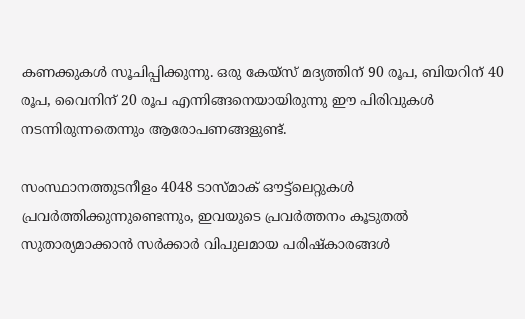കണക്കുകൾ സൂചിപ്പിക്കുന്നു. ഒരു കേയ്സ് മദ്യത്തിന് 90 രൂപ, ബിയറിന് 40 രൂപ, വൈനിന് 20 രൂപ എന്നിങ്ങനെയായിരുന്നു ഈ പിരിവുകൾ നടന്നിരുന്നതെന്നും ആരോപണങ്ങളുണ്ട്.

സംസ്ഥാനത്തുടനീളം 4048 ടാസ്മാക് ഔട്ട്ലെറ്റുകൾ പ്രവർത്തിക്കുന്നുണ്ടെന്നും, ഇവയുടെ പ്രവർത്തനം കൂടുതൽ സുതാര്യമാക്കാൻ സർക്കാർ വിപുലമായ പരിഷ്കാരങ്ങൾ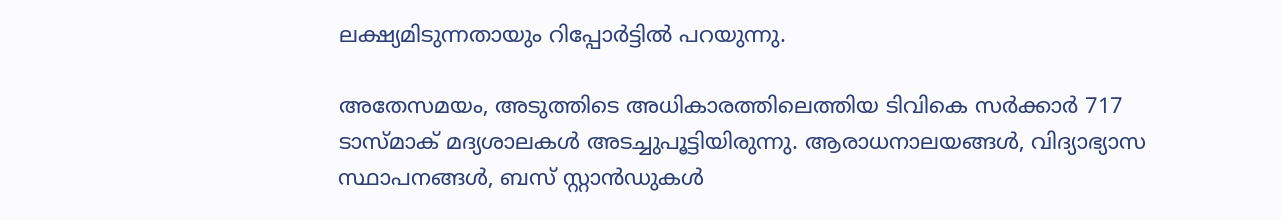ലക്ഷ്യമിടുന്നതായും റിപ്പോർട്ടിൽ പറയുന്നു.

അതേസമയം, അടുത്തിടെ അധികാരത്തിലെത്തിയ ടിവികെ സർക്കാർ 717 ടാസ്മാക് മദ്യശാലകൾ അടച്ചുപൂട്ടിയിരുന്നു. ആരാധനാലയങ്ങൾ, വിദ്യാഭ്യാസ സ്ഥാപനങ്ങൾ, ബസ് സ്റ്റാൻഡുകൾ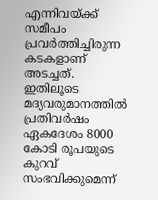എന്നിവയ്ക്ക് സമീപം പ്രവർത്തിച്ചിരുന്ന കടകളാണ് അടച്ചത്. ഇതിലൂടെ മദ്യവരുമാനത്തിൽ പ്രതിവർഷം ഏകദേശം 8000 കോടി രൂപയുടെ കുറവ് സംഭവിക്കുമെന്ന്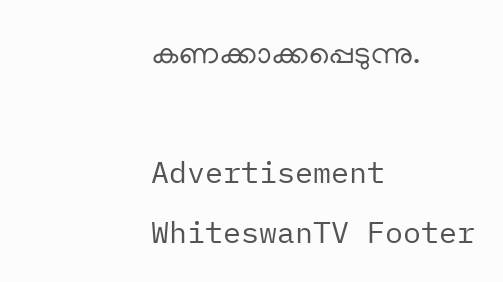കണക്കാക്കപ്പെടുന്നു.

Advertisement
WhiteswanTV Footer